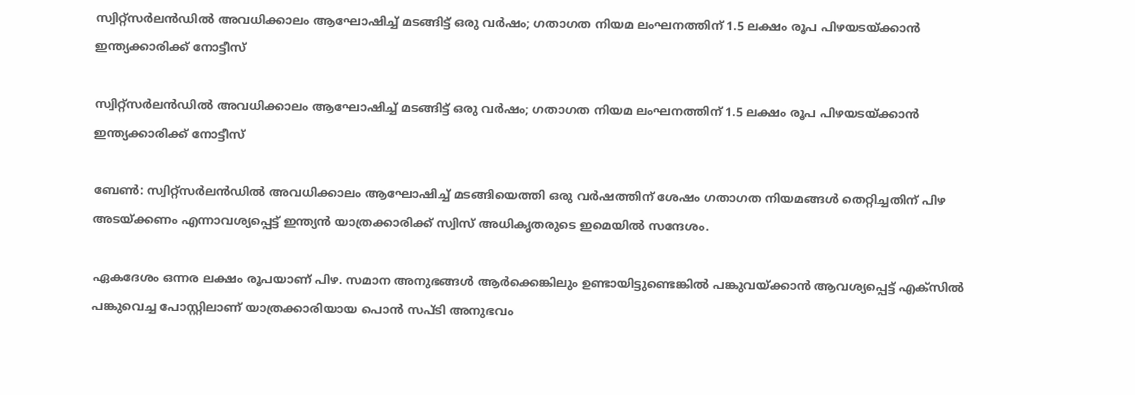സ്വിറ്റ്സര്‍ലന്‍ഡില്‍ അവധിക്കാലം ആഘോഷിച്ച് മടങ്ങിട്ട് ഒരു വര്‍ഷം; ഗതാഗത നിയമ ലംഘനത്തിന് 1.5 ലക്ഷം രൂപ പിഴയടയ്ക്കാന്‍ ഇന്ത്യക്കാരിക്ക് നോട്ടീസ്

സ്വിറ്റ്സര്‍ലന്‍ഡില്‍ അവധിക്കാലം ആഘോഷിച്ച് മടങ്ങിട്ട് ഒരു വര്‍ഷം; ഗതാഗത നിയമ ലംഘനത്തിന് 1.5 ലക്ഷം രൂപ പിഴയടയ്ക്കാന്‍ ഇന്ത്യക്കാരിക്ക് നോട്ടീസ്

ബേണ്‍: സ്വിറ്റ്സര്‍ലന്‍ഡില്‍ അവധിക്കാലം ആഘോഷിച്ച് മടങ്ങിയെത്തി ഒരു വര്‍ഷത്തിന് ശേഷം ഗതാഗത നിയമങ്ങള്‍ തെറ്റിച്ചതിന് പിഴ അടയ്ക്കണം എന്നാവശ്യപ്പെട്ട് ഇന്ത്യന്‍ യാത്രക്കാരിക്ക് സ്വിസ് അധികൃതരുടെ ഇമെയില്‍ സന്ദേശം.

ഏകദേശം ഒന്നര ലക്ഷം രൂപയാണ് പിഴ. സമാന അനുഭങ്ങള്‍ ആര്‍ക്കെങ്കിലും ഉണ്ടായിട്ടുണ്ടെങ്കില്‍ പങ്കുവയ്ക്കാന്‍ ആവശ്യപ്പെട്ട് എക്‌സില്‍ പങ്കുവെച്ച പോസ്റ്റിലാണ് യാത്രക്കാരിയായ പൊന്‍ സപ്ടി അനുഭവം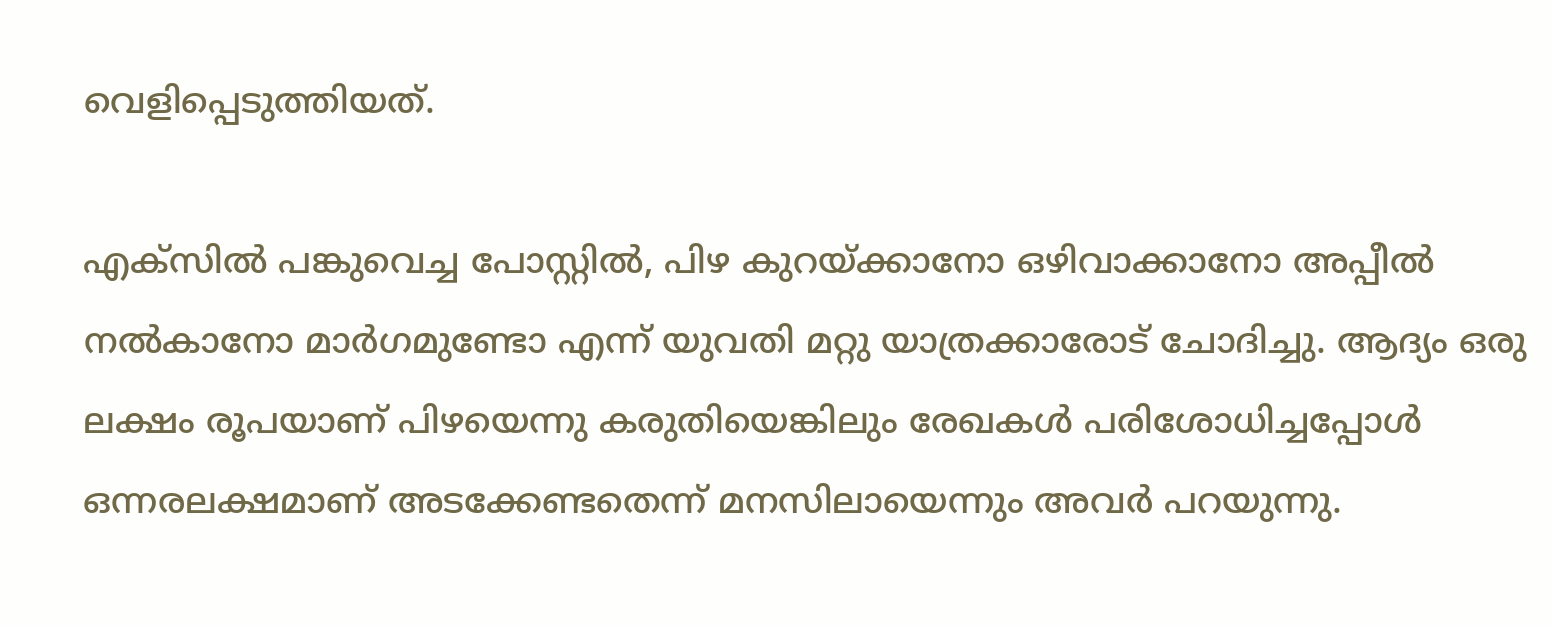വെളിപ്പെടുത്തിയത്.

എക്‌സില്‍ പങ്കുവെച്ച പോസ്റ്റില്‍, പിഴ കുറയ്ക്കാനോ ഒഴിവാക്കാനോ അപ്പീല്‍ നല്‍കാനോ മാര്‍ഗമുണ്ടോ എന്ന് യുവതി മറ്റു യാത്രക്കാരോട് ചോദിച്ചു. ആദ്യം ഒരു ലക്ഷം രൂപയാണ് പിഴയെന്നു കരുതിയെങ്കിലും രേഖകള്‍ പരിശോധിച്ചപ്പോള്‍ ഒന്നരലക്ഷമാണ് അടക്കേണ്ടതെന്ന് മനസിലായെന്നും അവര്‍ പറയുന്നു.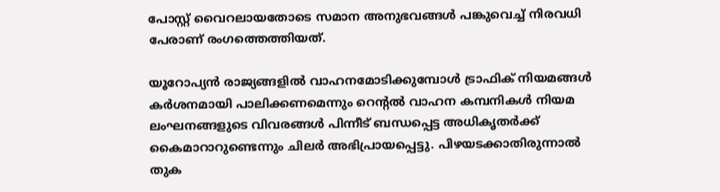പോസ്റ്റ് വൈറലായതോടെ സമാന അനുഭവങ്ങള്‍ പങ്കുവെച്ച് നിരവധി പേരാണ് രംഗത്തെത്തിയത്.

യൂറോപ്യന്‍ രാജ്യങ്ങളില്‍ വാഹനമോടിക്കുമ്പോള്‍ ട്രാഫിക് നിയമങ്ങള്‍ കര്‍ശനമായി പാലിക്കണമെന്നും റെന്റല്‍ വാഹന കമ്പനികള്‍ നിയമ ലംഘനങ്ങളുടെ വിവരങ്ങള്‍ പിന്നീട് ബന്ധപ്പെട്ട അധികൃതര്‍ക്ക് കൈമാറാറുണ്ടെന്നും ചിലര്‍ അഭിപ്രായപ്പെട്ടു. പിഴയടക്കാതിരുന്നാല്‍ തുക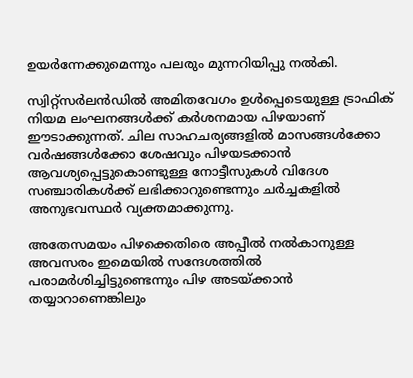ഉയര്‍ന്നേക്കുമെന്നും പലരും മുന്നറിയിപ്പു നല്‍കി.

സ്വിറ്റ്സര്‍ലന്‍ഡില്‍ അമിതവേഗം ഉള്‍പ്പെടെയുള്ള ട്രാഫിക് നിയമ ലംഘനങ്ങള്‍ക്ക് കര്‍ശനമായ പിഴയാണ് ഈടാക്കുന്നത്. ചില സാഹചര്യങ്ങളില്‍ മാസങ്ങള്‍ക്കോ വര്‍ഷങ്ങള്‍ക്കോ ശേഷവും പിഴയടക്കാന്‍ ആവശ്യപ്പെട്ടുകൊണ്ടുള്ള നോട്ടീസുകള്‍ വിദേശ സഞ്ചാരികള്‍ക്ക് ലഭിക്കാറുണ്ടെന്നും ചര്‍ച്ചകളില്‍ അനുഭവസ്ഥര്‍ വ്യക്തമാക്കുന്നു.

അതേസമയം പിഴക്കെതിരെ അപ്പീല്‍ നല്‍കാനുള്ള അവസരം ഇമെയില്‍ സന്ദേശത്തില്‍ പരാമര്‍ശിച്ചിട്ടുണ്ടെന്നും പിഴ അടയ്ക്കാന്‍ തയ്യാറാണെങ്കിലും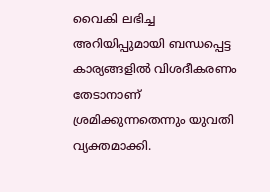വൈകി ലഭിച്ച അറിയിപ്പുമായി ബന്ധപ്പെട്ട കാര്യങ്ങളില്‍ വിശദീകരണം തേടാനാണ് ശ്രമിക്കുന്നതെന്നും യുവതി വ്യക്തമാക്കി.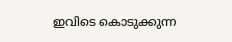ഇവിടെ കൊടുക്കുന്ന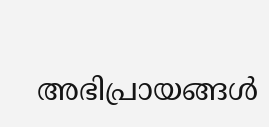അഭിപ്രായങ്ങള്‍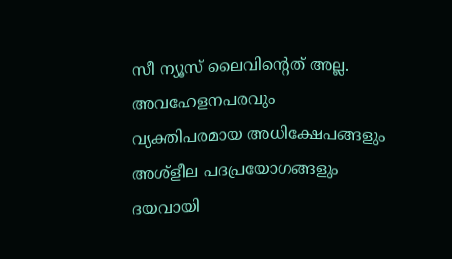സീ ന്യൂസ് ലൈവിന്റെത് അല്ല. അവഹേളനപരവും വ്യക്തിപരമായ അധിക്ഷേപങ്ങളും അശ്‌ളീല പദപ്രയോഗങ്ങളും ദയവായി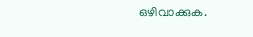ഒഴിവാക്കുക.